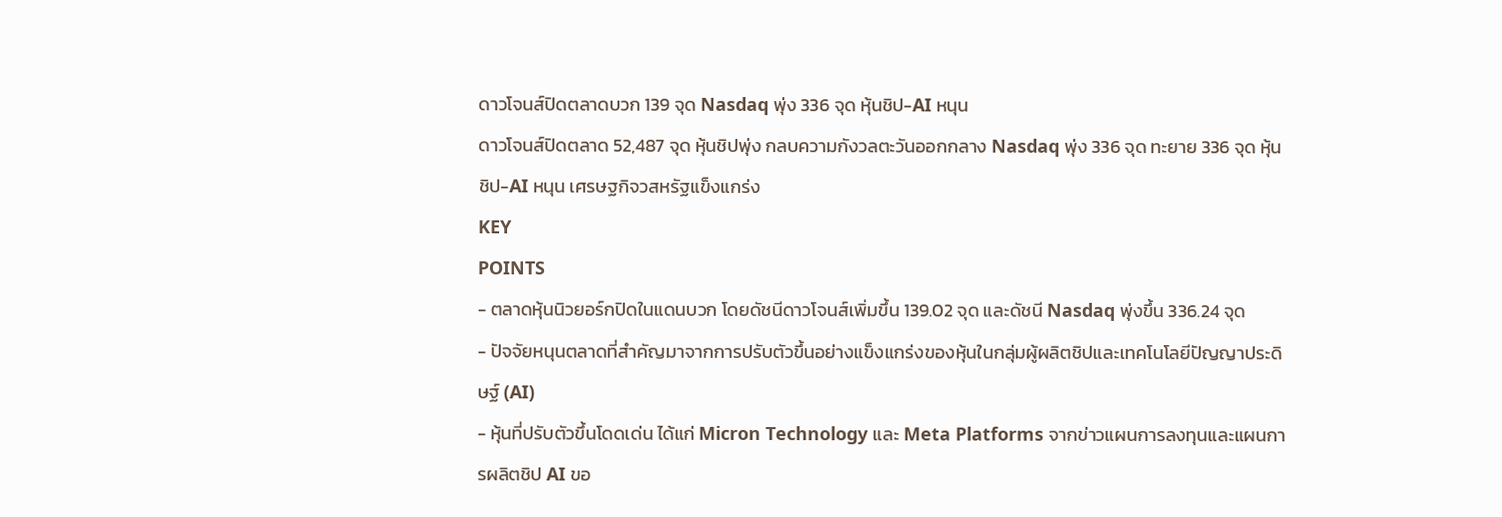ดาวโจนส์ปิดตลาดบวก 139 จุด Nasdaq พุ่ง 336 จุด หุ้นชิป-AI หนุน
ดาวโจนส์ปิดตลาด 52,487 จุด หุ้นชิปพุ่ง กลบความกังวลตะวันออกกลาง Nasdaq พุ่ง 336 จุด ทะยาย 336 จุด หุ้นชิป-AI หนุน เศรษฐกิจวสหรัฐแข็งแกร่ง
KEY
POINTS
- ตลาดหุ้นนิวยอร์กปิดในแดนบวก โดยดัชนีดาวโจนส์เพิ่มขึ้น 139.02 จุด และดัชนี Nasdaq พุ่งขึ้น 336.24 จุด
- ปัจจัยหนุนตลาดที่สำคัญมาจากการปรับตัวขึ้นอย่างแข็งแกร่งของหุ้นในกลุ่มผู้ผลิตชิปและเทคโนโลยีปัญญาประดิษฐ์ (AI)
- หุ้นที่ปรับตัวขึ้นโดดเด่น ได้แก่ Micron Technology และ Meta Platforms จากข่าวแผนการลงทุนและแผนการผลิตชิป AI ขอ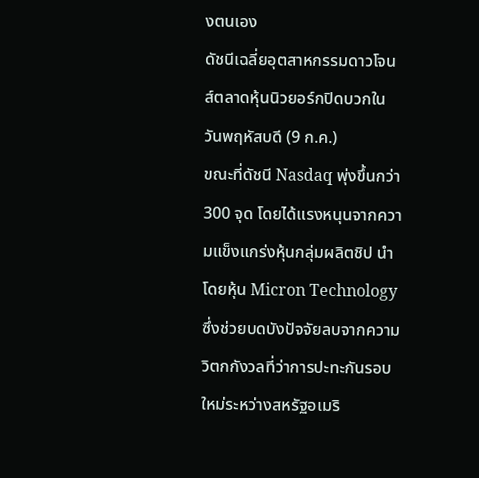งตนเอง
ดัชนีเฉลี่ยอุตสาหกรรมดาวโจนส์ตลาดหุ้นนิวยอร์กปิดบวกในวันพฤหัสบดี (9 ก.ค.)
ขณะที่ดัชนี Nasdaq พุ่งขึ้นกว่า 300 จุด โดยได้แรงหนุนจากความแข็งแกร่งหุ้นกลุ่มผลิตชิป นำโดยหุ้น Micron Technology
ซึ่งช่วยบดบังปัจจัยลบจากความวิตกกังวลที่ว่าการปะทะกันรอบใหม่ระหว่างสหรัฐอเมริ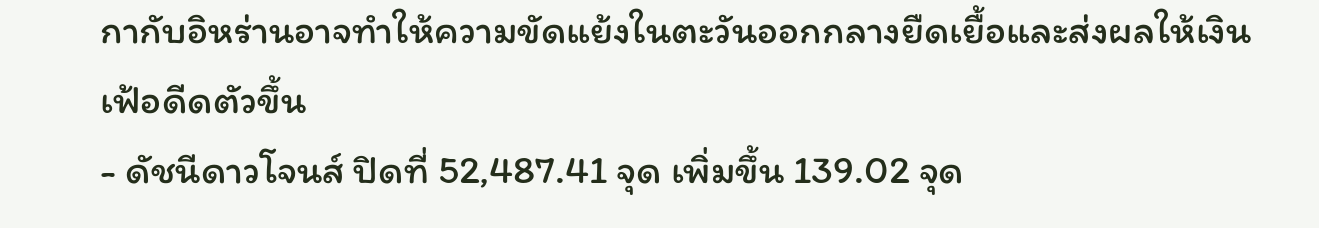กากับอิหร่านอาจทำให้ความขัดแย้งในตะวันออกกลางยืดเยื้อและส่งผลให้เงินเฟ้อดีดตัวขึ้น
- ดัชนีดาวโจนส์ ปิดที่ 52,487.41 จุด เพิ่มขึ้น 139.02 จุด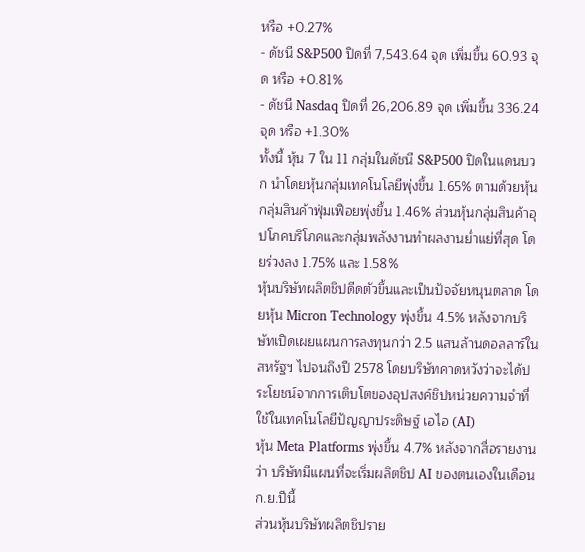หรือ +0.27%
- ดัชนี S&P500 ปิดที่ 7,543.64 จุด เพิ่มขึ้น 60.93 จุด หรือ +0.81%
- ดัชนี Nasdaq ปิดที่ 26,206.89 จุด เพิ่มขึ้น 336.24 จุด หรือ +1.30%
ทั้งนี้ หุ้น 7 ใน 11 กลุ่มในดัชนี S&P500 ปิดในแดนบวก นำโดยหุ้นกลุ่มเทคโนโลยีพุ่งขึ้น 1.65% ตามด้วยหุ้นกลุ่มสินค้าฟุ่มเฟือยพุ่งขึ้น 1.46% ส่วนหุ้นกลุ่มสินค้าอุปโภคบริโภคและกลุ่มพลังงานทำผลงานย่ำแย่ที่สุด โดยร่วงลง 1.75% และ 1.58%
หุ้นบริษัทผลิตชิปดีดตัวขึ้นและเป็นปัจจัยหนุนตลาด โดยหุ้น Micron Technology พุ่งขึ้น 4.5% หลังจากบริษัทเปิดเผยแผนการลงทุนกว่า 2.5 แสนล้านดอลลาร์ในสหรัฐฯ ไปจนถึงปี 2578 โดยบริษัทคาดหวังว่าจะได้ประโยชน์จากการเติบโตของอุปสงค์ชิปหน่วยความจำที่ใช้ในเทคโนโลยีปัญญาประดิษฐ์ เอไอ (AI)
หุ้น Meta Platforms พุ่งขึ้น 4.7% หลังจากสื่อรายงานว่า บริษัทมีแผนที่จะเริ่มผลิตชิป AI ของตนเองในเดือนก.ย.ปีนี้
ส่วนหุ้นบริษัทผลิตชิปราย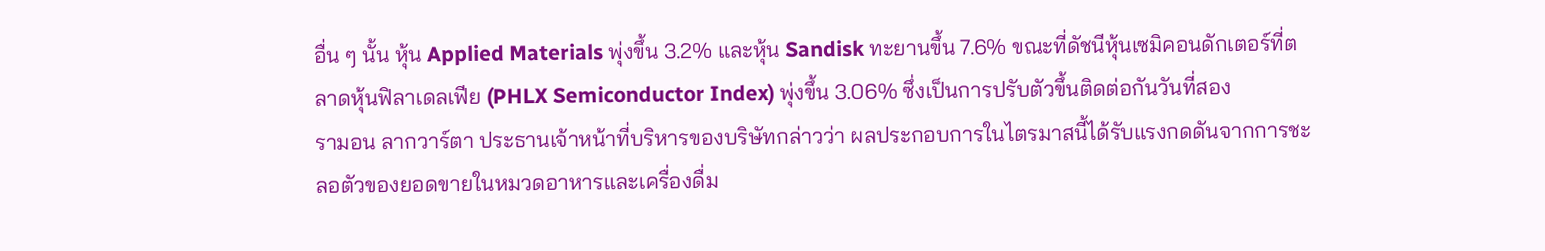อื่น ๆ นั้น หุ้น Applied Materials พุ่งขึ้น 3.2% และหุ้น Sandisk ทะยานขึ้น 7.6% ขณะที่ดัชนีหุ้นเซมิคอนดักเตอร์ที่ตลาดหุ้นฟิลาเดลเฟีย (PHLX Semiconductor Index) พุ่งขึ้น 3.06% ซึ่งเป็นการปรับตัวขึ้นติดต่อกันวันที่สอง
รามอน ลากวาร์ตา ประธานเจ้าหน้าที่บริหารของบริษัทกล่าวว่า ผลประกอบการในไตรมาสนี้ได้รับแรงกดดันจากการชะลอตัวของยอดขายในหมวดอาหารและเครื่องดื่ม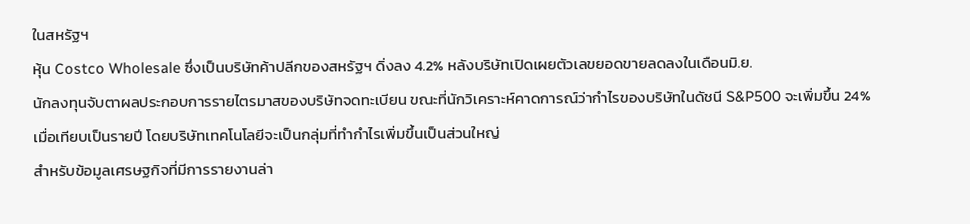ในสหรัฐฯ
หุ้น Costco Wholesale ซึ่งเป็นบริษัทค้าปลีกของสหรัฐฯ ดิ่งลง 4.2% หลังบริษัทเปิดเผยตัวเลขยอดขายลดลงในเดือนมิ.ย.
นักลงทุนจับตาผลประกอบการรายไตรมาสของบริษัทจดทะเบียน ขณะที่นักวิเคราะห์คาดการณ์ว่ากำไรของบริษัทในดัชนี S&P500 จะเพิ่มขึ้น 24% เมื่อเทียบเป็นรายปี โดยบริษัทเทคโนโลยีจะเป็นกลุ่มที่ทำกำไรเพิ่มขึ้นเป็นส่วนใหญ่
สำหรับข้อมูลเศรษฐกิจที่มีการรายงานล่า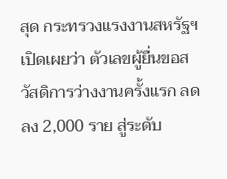สุด กระทรวงแรงงานสหรัฐฯ เปิดเผยว่า ตัวเลขผู้ยื่นขอสวัสดิการว่างงานครั้งแรก ลดลง 2,000 ราย สู่ระดับ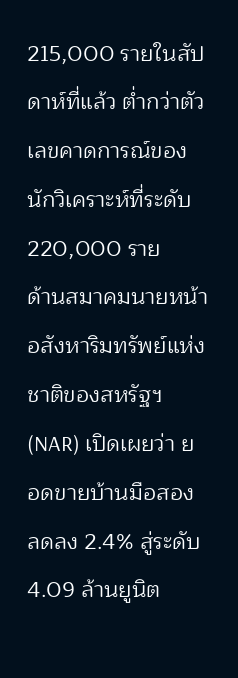215,000 รายในสัปดาห์ที่แล้ว ต่ำกว่าตัวเลขคาดการณ์ของนักวิเคราะห์ที่ระดับ 220,000 ราย
ด้านสมาคมนายหน้าอสังหาริมทรัพย์แห่งชาติของสหรัฐฯ (NAR) เปิดเผยว่า ยอดขายบ้านมือสอง ลดลง 2.4% สู่ระดับ 4.09 ล้านยูนิต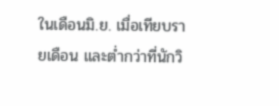ในเดือนมิ.ย. เมื่อเทียบรายเดือน และต่ำกว่าที่นักวิ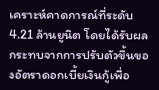เคราะห์คาดการณ์ที่ระดับ 4.21 ล้านยูนิต โดยได้รับผลกระทบจากการปรับตัวขึ้นของอัตราดอกเบี้ยเงินกู้เพื่อ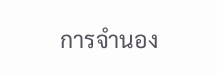การจำนอง